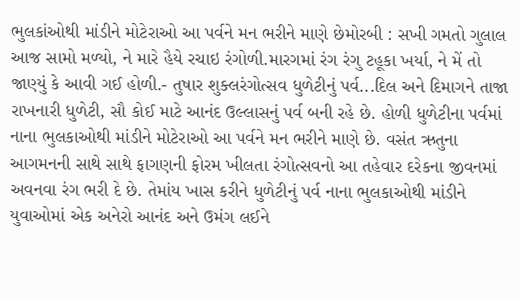ભુલકાંઓથી માંડીને મોટેરાઓ આ પર્વને મન ભરીને માણે છેમોરબી : સખી ગમતો ગુલાલ આજ સામો મળ્યો, ને મારે હૈયે રચાઇ રંગોળી.મારગમાં રંગ રંગુ ટહૂકા ખર્યા, ને મેં તો જાણ્યું કે આવી ગઈ હોળી.- તુષાર શુક્લરંગોત્સવ ધુળેટીનું પર્વ...દિલ અને દિમાગને તાજા રાખનારી ધુળેટી, સૌ કોઈ માટે આનંદ ઉલ્લાસનું પર્વ બની રહે છે. હોળી ધુળેટીના પર્વમાં નાના ભુલકાઓથી માંડીને મોટેરાઓ આ પર્વને મન ભરીને માણે છે. વસંત ઋતુના આગમનની સાથે સાથે ફાગણની ફોરમ ખીલતા રંગોત્સવનો આ તહેવાર દરેકના જીવનમાં અવનવા રંગ ભરી દે છે. તેમાંય ખાસ કરીને ધુળેટીનું પર્વ નાના ભુલકાઓથી માંડીને યુવાઓમાં એક અનેરો આનંદ અને ઉમંગ લઈને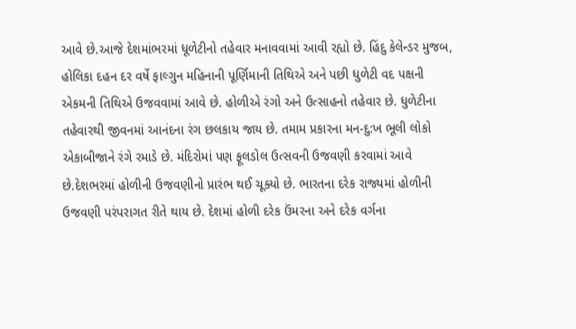આવે છે.આજે દેશમાંભરમાં ધૂળેટીનો તહેવાર મનાવવામાં આવી રહ્યો છે. હિંદુ કેલેન્ડર મુજબ, હોલિકા દહન દર વર્ષે ફાલ્ગુન મહિનાની પૂર્ણિમાની તિથિએ અને પછી ધુળેટી વદ પક્ષની એકમની તિથિએ ઉજવવામાં આવે છે. હોળીએ રંગો અને ઉત્સાહનો તહેવાર છે. ધુળેટીના તહેવારથી જીવનમાં આનંદના રંગ છલકાય જાય છે. તમામ પ્રકારના મન-દુ:ખ ભૂલી લોકો એકાબીજાને રંગે રમાડે છે. મંદિરોમાં પણ ફૂલડોલ ઉત્સવની ઉજવણી કરવામાં આવે છે.દેશભરમાં હોળીની ઉજવણીનો પ્રારંભ થઈ ચૂક્યો છે. ભારતના દરેક રાજ્યમાં હોળીની ઉજવણી પરંપરાગત રીતે થાય છે. દેશમાં હોળી દરેક ઉંમરના અને દરેક વર્ગના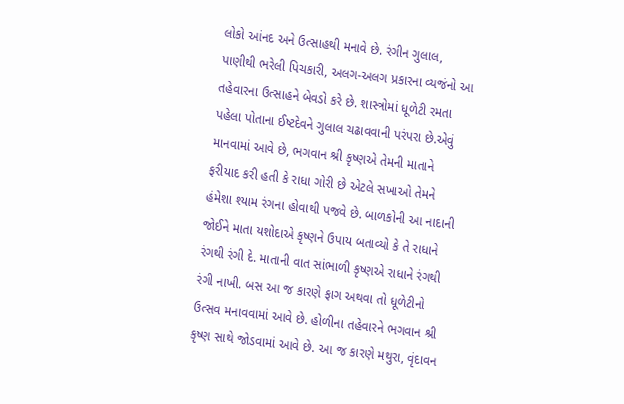લોકો આંનદ અને ઉત્સાહથી મનાવે છે. રંગીન ગુલાલ, પાણીથી ભરેલી પિચકારી, અલગ-અલગ પ્રકારના વ્યજંનો આ તહેવારના ઉત્સાહને બેવડો કરે છે. શાસ્ત્રોમાં ધૂળેટી રમતા પહેલા પોતાના ઈષ્ટદેવને ગુલાલ ચઢાવવાની પરંપરા છે.એવું માનવામાં આવે છે, ભગવાન શ્રી કૃષ્ણએ તેમની માતાને ફરીયાદ કરી હતી કે રાધા ગોરી છે એટલે સખાઓ તેમને હંમેશા શ્યામ રંગના હોવાથી પજવે છે. બાળકોની આ નાદાની જોઈને માતા યશોદાએ કૃષ્ણને ઉપાય બતાવ્યો કે તે રાધાને રંગથી રંગી દે. માતાની વાત સાંભાળી કૃષ્ણએ રાધાને રંગથી રંગી નાખી. બસ આ જ કારણે ફાગ અથવા તો ધૂળેટીનો ઉત્સવ મનાવવામાં આવે છે. હોળીના તહેવારને ભગવાન શ્રી કૃષ્ણ સાથે જોડવામાં આવે છે. આ જ કારણે મથુરા, વૃંદાવન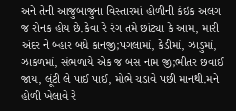અને તેની આજુબાજુના વિસ્તારમાં હોળીની કંઇક અલગ જ રોનક હોય છે.કેવા રે રંગ તમે છાંટ્યા કે આમ, મારી અંદર ને બ્હાર બધે કાનજી;પગલામાં, કેડીમાં, ઝાડુમાં, ઝાકળમાં, સંભળાયે એક જ બસ નામ જી;ભીતર છવાઈ જાય, લૂંટી લે પાઈ પાઈ, મોભે ચડાવે પછી માનથી.મને હોળી ખેલાવે રે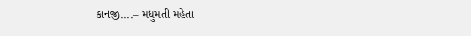કાનજી....– મધુમતી મહેતા